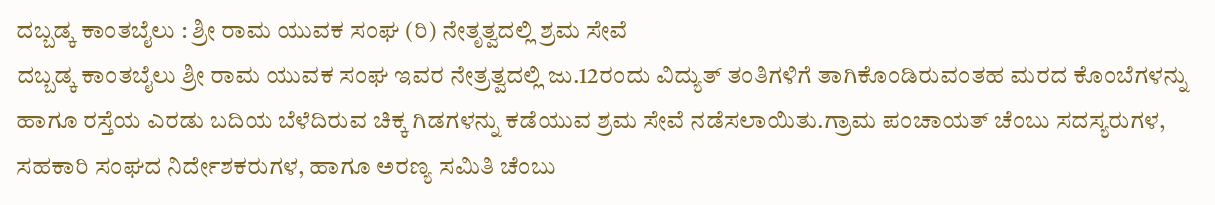ದಬ್ಬಡ್ಕ ಕಾಂತಬೈಲು : ಶ್ರೀ ರಾಮ ಯುವಕ ಸಂಘ (ರಿ) ನೇತೃತ್ವದಲ್ಲಿ ಶ್ರಮ ಸೇವೆ
ದಬ್ಬಡ್ಕ ಕಾಂತಬೈಲು ಶ್ರೀ ರಾಮ ಯುವಕ ಸಂಘ ಇವರ ನೇತ್ರತ್ವದಲ್ಲಿ ಜು.12ರಂದು ವಿದ್ಯುತ್ ತಂತಿಗಳಿಗೆ ತಾಗಿಕೊಂಡಿರುವಂತಹ ಮರದ ಕೊಂಬೆಗಳನ್ನು ಹಾಗೂ ರಸ್ತೆಯ ಎರಡು ಬದಿಯ ಬೆಳೆದಿರುವ ಚಿಕ್ಕ ಗಿಡಗಳನ್ನು ಕಡೆಯುವ ಶ್ರಮ ಸೇವೆ ನಡೆಸಲಾಯಿತು.ಗ್ರಾಮ ಪಂಚಾಯತ್ ಚೆಂಬು ಸದಸ್ಯರುಗಳ, ಸಹಕಾರಿ ಸಂಘದ ನಿರ್ದೇಶಕರುಗಳ, ಹಾಗೂ ಅರಣ್ಯ ಸಮಿತಿ ಚೆಂಬು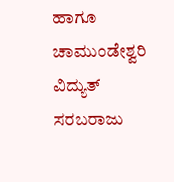ಹಾಗೂ ಚಾಮುಂಡೇಶ್ವರಿ ವಿದ್ಯುತ್ ಸರಬರಾಜು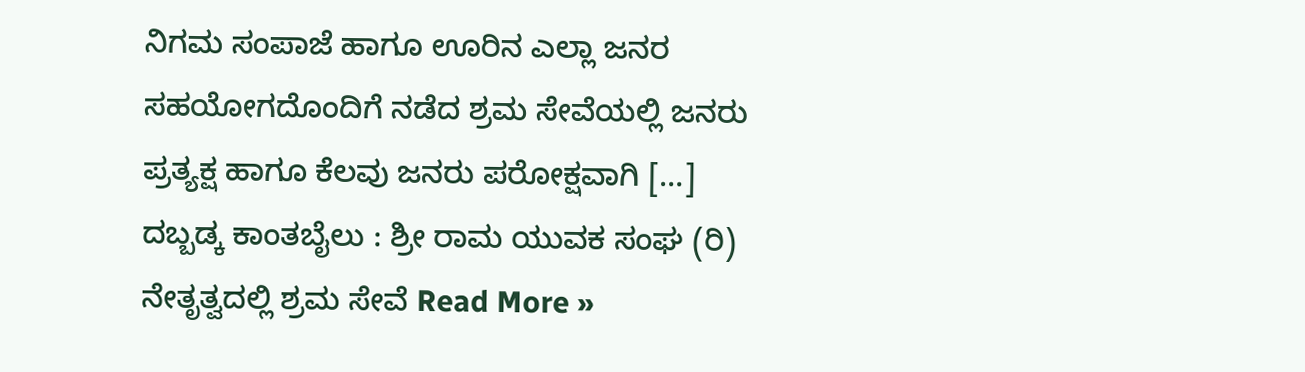ನಿಗಮ ಸಂಪಾಜೆ ಹಾಗೂ ಊರಿನ ಎಲ್ಲಾ ಜನರ ಸಹಯೋಗದೊಂದಿಗೆ ನಡೆದ ಶ್ರಮ ಸೇವೆಯಲ್ಲಿ ಜನರು ಪ್ರತ್ಯಕ್ಷ ಹಾಗೂ ಕೆಲವು ಜನರು ಪರೋಕ್ಷವಾಗಿ […]
ದಬ್ಬಡ್ಕ ಕಾಂತಬೈಲು : ಶ್ರೀ ರಾಮ ಯುವಕ ಸಂಘ (ರಿ) ನೇತೃತ್ವದಲ್ಲಿ ಶ್ರಮ ಸೇವೆ Read More »